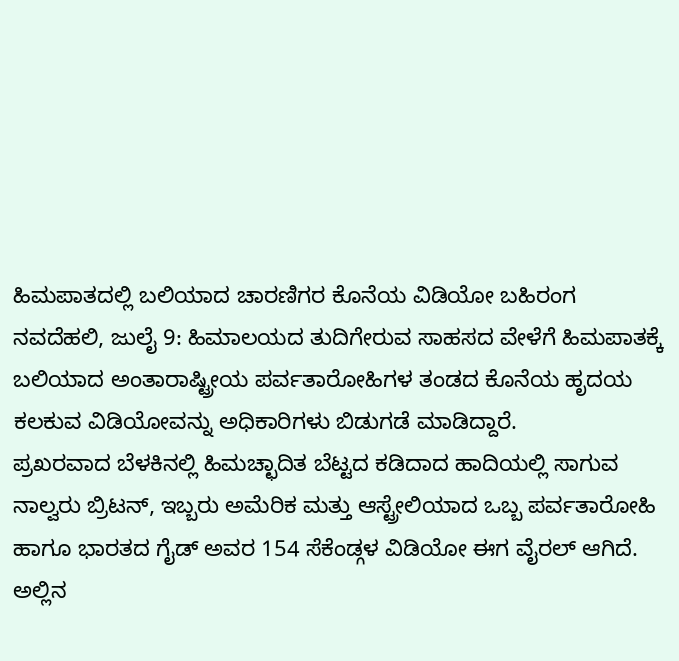ಹಿಮಪಾತದಲ್ಲಿ ಬಲಿಯಾದ ಚಾರಣಿಗರ ಕೊನೆಯ ವಿಡಿಯೋ ಬಹಿರಂಗ
ನವದೆಹಲಿ, ಜುಲೈ 9: ಹಿಮಾಲಯದ ತುದಿಗೇರುವ ಸಾಹಸದ ವೇಳೆಗೆ ಹಿಮಪಾತಕ್ಕೆ ಬಲಿಯಾದ ಅಂತಾರಾಷ್ಟ್ರೀಯ ಪರ್ವತಾರೋಹಿಗಳ ತಂಡದ ಕೊನೆಯ ಹೃದಯ ಕಲಕುವ ವಿಡಿಯೋವನ್ನು ಅಧಿಕಾರಿಗಳು ಬಿಡುಗಡೆ ಮಾಡಿದ್ದಾರೆ.
ಪ್ರಖರವಾದ ಬೆಳಕಿನಲ್ಲಿ ಹಿಮಚ್ಛಾದಿತ ಬೆಟ್ಟದ ಕಡಿದಾದ ಹಾದಿಯಲ್ಲಿ ಸಾಗುವ ನಾಲ್ವರು ಬ್ರಿಟನ್, ಇಬ್ಬರು ಅಮೆರಿಕ ಮತ್ತು ಆಸ್ಟ್ರೇಲಿಯಾದ ಒಬ್ಬ ಪರ್ವತಾರೋಹಿ ಹಾಗೂ ಭಾರತದ ಗೈಡ್ ಅವರ 154 ಸೆಕೆಂಡ್ಗಳ ವಿಡಿಯೋ ಈಗ ವೈರಲ್ ಆಗಿದೆ.
ಅಲ್ಲಿನ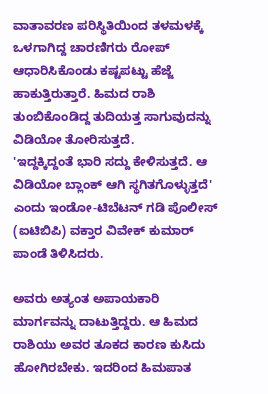ವಾತಾವರಣ ಪರಿಸ್ಥಿತಿಯಿಂದ ತಳಮಳಕ್ಕೆ ಒಳಗಾಗಿದ್ದ ಚಾರಣಿಗರು ರೋಪ್ ಆಧಾರಿಸಿಕೊಂಡು ಕಷ್ಟಪಟ್ಟು ಹೆಜ್ಜೆ ಹಾಕುತ್ತಿರುತ್ತಾರೆ. ಹಿಮದ ರಾಶಿ ತುಂಬಿಕೊಂಡಿದ್ದ ತುದಿಯತ್ತ ಸಾಗುವುದನ್ನು ವಿಡಿಯೋ ತೋರಿಸುತ್ತದೆ.
'ಇದ್ದಕ್ಕಿದ್ದಂತೆ ಭಾರಿ ಸದ್ದು ಕೇಳಿಸುತ್ತದೆ. ಆ ವಿಡಿಯೋ ಬ್ಲಾಂಕ್ ಆಗಿ ಸ್ಥಗಿತಗೊಳ್ಳುತ್ತದೆ' ಎಂದು ಇಂಡೋ-ಟಿಬೆಟನ್ ಗಡಿ ಪೊಲೀಸ್ (ಐಟಿಬಿಪಿ) ವಕ್ತಾರ ವಿವೇಕ್ ಕುಮಾರ್ ಪಾಂಡೆ ತಿಳಿಸಿದರು.

ಅವರು ಅತ್ಯಂತ ಅಪಾಯಕಾರಿ ಮಾರ್ಗವನ್ನು ದಾಟುತ್ತಿದ್ದರು. ಆ ಹಿಮದ ರಾಶಿಯು ಅವರ ತೂಕದ ಕಾರಣ ಕುಸಿದು ಹೋಗಿರಬೇಕು. ಇದರಿಂದ ಹಿಮಪಾತ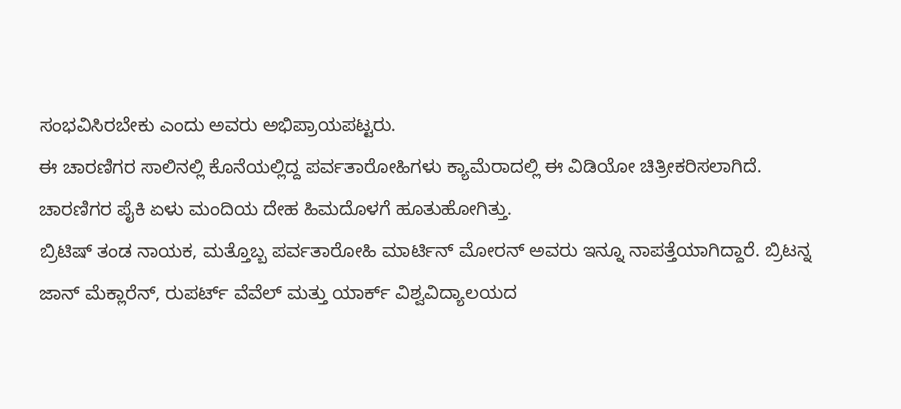ಸಂಭವಿಸಿರಬೇಕು ಎಂದು ಅವರು ಅಭಿಪ್ರಾಯಪಟ್ಟರು.
ಈ ಚಾರಣಿಗರ ಸಾಲಿನಲ್ಲಿ ಕೊನೆಯಲ್ಲಿದ್ದ ಪರ್ವತಾರೋಹಿಗಳು ಕ್ಯಾಮೆರಾದಲ್ಲಿ ಈ ವಿಡಿಯೋ ಚಿತ್ರೀಕರಿಸಲಾಗಿದೆ. ಚಾರಣಿಗರ ಪೈಕಿ ಏಳು ಮಂದಿಯ ದೇಹ ಹಿಮದೊಳಗೆ ಹೂತುಹೋಗಿತ್ತು.
ಬ್ರಿಟಿಷ್ ತಂಡ ನಾಯಕ, ಮತ್ತೊಬ್ಬ ಪರ್ವತಾರೋಹಿ ಮಾರ್ಟಿನ್ ಮೋರನ್ ಅವರು ಇನ್ನೂ ನಾಪತ್ತೆಯಾಗಿದ್ದಾರೆ. ಬ್ರಿಟನ್ನ ಜಾನ್ ಮೆಕ್ಲಾರೆನ್, ರುಪರ್ಟ್ ವೆವೆಲ್ ಮತ್ತು ಯಾರ್ಕ್ ವಿಶ್ವವಿದ್ಯಾಲಯದ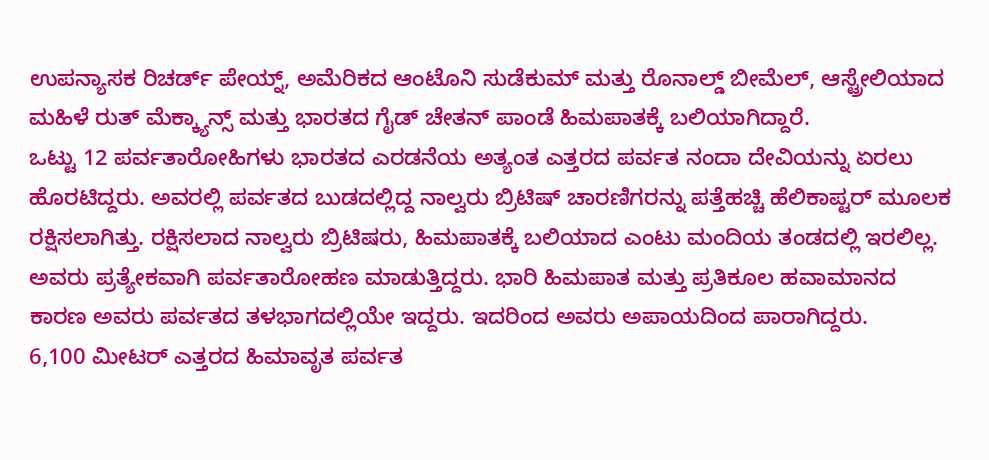ಉಪನ್ಯಾಸಕ ರಿಚರ್ಡ್ ಪೇಯ್ನ್, ಅಮೆರಿಕದ ಆಂಟೊನಿ ಸುಡೆಕುಮ್ ಮತ್ತು ರೊನಾಲ್ಡ್ ಬೀಮೆಲ್, ಆಸ್ಟ್ರೇಲಿಯಾದ ಮಹಿಳೆ ರುತ್ ಮೆಕ್ಕ್ಯಾನ್ಸ್ ಮತ್ತು ಭಾರತದ ಗೈಡ್ ಚೇತನ್ ಪಾಂಡೆ ಹಿಮಪಾತಕ್ಕೆ ಬಲಿಯಾಗಿದ್ದಾರೆ.
ಒಟ್ಟು 12 ಪರ್ವತಾರೋಹಿಗಳು ಭಾರತದ ಎರಡನೆಯ ಅತ್ಯಂತ ಎತ್ತರದ ಪರ್ವತ ನಂದಾ ದೇವಿಯನ್ನು ಏರಲು ಹೊರಟಿದ್ದರು. ಅವರಲ್ಲಿ ಪರ್ವತದ ಬುಡದಲ್ಲಿದ್ದ ನಾಲ್ವರು ಬ್ರಿಟಿಷ್ ಚಾರಣಿಗರನ್ನು ಪತ್ತೆಹಚ್ಚಿ ಹೆಲಿಕಾಪ್ಟರ್ ಮೂಲಕ ರಕ್ಷಿಸಲಾಗಿತ್ತು. ರಕ್ಷಿಸಲಾದ ನಾಲ್ವರು ಬ್ರಿಟಿಷರು, ಹಿಮಪಾತಕ್ಕೆ ಬಲಿಯಾದ ಎಂಟು ಮಂದಿಯ ತಂಡದಲ್ಲಿ ಇರಲಿಲ್ಲ. ಅವರು ಪ್ರತ್ಯೇಕವಾಗಿ ಪರ್ವತಾರೋಹಣ ಮಾಡುತ್ತಿದ್ದರು. ಭಾರಿ ಹಿಮಪಾತ ಮತ್ತು ಪ್ರತಿಕೂಲ ಹವಾಮಾನದ ಕಾರಣ ಅವರು ಪರ್ವತದ ತಳಭಾಗದಲ್ಲಿಯೇ ಇದ್ದರು. ಇದರಿಂದ ಅವರು ಅಪಾಯದಿಂದ ಪಾರಾಗಿದ್ದರು.
6,100 ಮೀಟರ್ ಎತ್ತರದ ಹಿಮಾವೃತ ಪರ್ವತ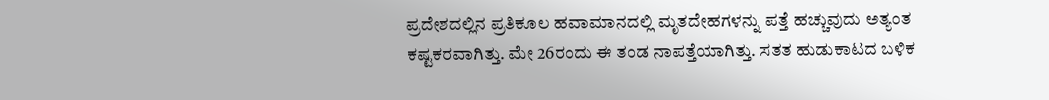ಪ್ರದೇಶದಲ್ಲಿನ ಪ್ರತಿಕೂಲ ಹವಾಮಾನದಲ್ಲಿ ಮೃತದೇಹಗಳನ್ನು ಪತ್ತೆ ಹಚ್ಚುವುದು ಅತ್ಯಂತ ಕಷ್ಟಕರವಾಗಿತ್ತು. ಮೇ 26ರಂದು ಈ ತಂಡ ನಾಪತ್ತೆಯಾಗಿತ್ತು. ಸತತ ಹುಡುಕಾಟದ ಬಳಿಕ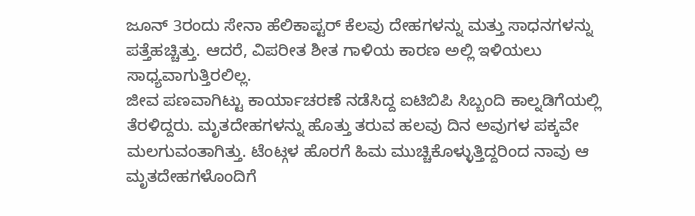ಜೂನ್ 3ರಂದು ಸೇನಾ ಹೆಲಿಕಾಪ್ಟರ್ ಕೆಲವು ದೇಹಗಳನ್ನು ಮತ್ತು ಸಾಧನಗಳನ್ನು ಪತ್ತೆಹಚ್ಚಿತ್ತು. ಆದರೆ, ವಿಪರೀತ ಶೀತ ಗಾಳಿಯ ಕಾರಣ ಅಲ್ಲಿ ಇಳಿಯಲು ಸಾಧ್ಯವಾಗುತ್ತಿರಲಿಲ್ಲ.
ಜೀವ ಪಣವಾಗಿಟ್ಟು ಕಾರ್ಯಾಚರಣೆ ನಡೆಸಿದ್ದ ಐಟಿಬಿಪಿ ಸಿಬ್ಬಂದಿ ಕಾಲ್ನಡಿಗೆಯಲ್ಲಿ ತೆರಳಿದ್ದರು. ಮೃತದೇಹಗಳನ್ನು ಹೊತ್ತು ತರುವ ಹಲವು ದಿನ ಅವುಗಳ ಪಕ್ಕವೇ ಮಲಗುವಂತಾಗಿತ್ತು. ಟೆಂಟ್ಗಳ ಹೊರಗೆ ಹಿಮ ಮುಚ್ಚಿಕೊಳ್ಳುತ್ತಿದ್ದರಿಂದ ನಾವು ಆ ಮೃತದೇಹಗಳೊಂದಿಗೆ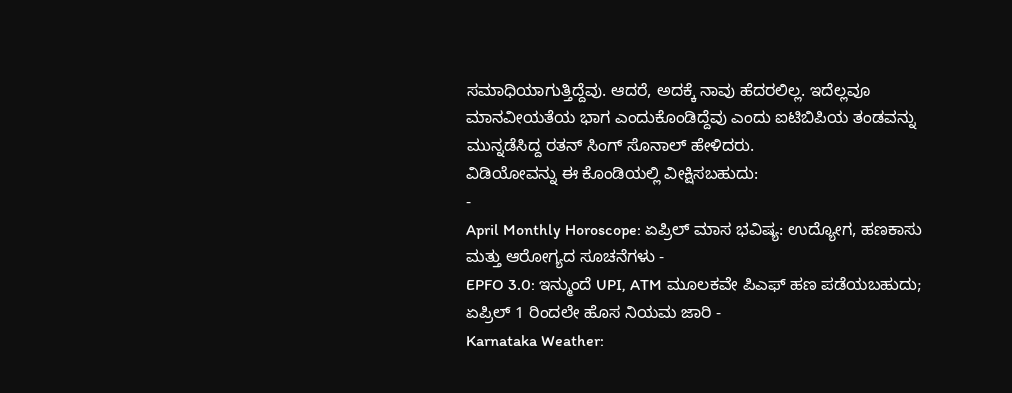ಸಮಾಧಿಯಾಗುತ್ತಿದ್ದೆವು. ಆದರೆ, ಅದಕ್ಕೆ ನಾವು ಹೆದರಲಿಲ್ಲ. ಇದೆಲ್ಲವೂ ಮಾನವೀಯತೆಯ ಭಾಗ ಎಂದುಕೊಂಡಿದ್ದೆವು ಎಂದು ಐಟಿಬಿಪಿಯ ತಂಡವನ್ನು ಮುನ್ನಡೆಸಿದ್ದ ರತನ್ ಸಿಂಗ್ ಸೊನಾಲ್ ಹೇಳಿದರು.
ವಿಡಿಯೋವನ್ನು ಈ ಕೊಂಡಿಯಲ್ಲಿ ವೀಕ್ಷಿಸಬಹುದು:
-
April Monthly Horoscope: ಏಪ್ರಿಲ್ ಮಾಸ ಭವಿಷ್ಯ: ಉದ್ಯೋಗ, ಹಣಕಾಸು ಮತ್ತು ಆರೋಗ್ಯದ ಸೂಚನೆಗಳು -
EPFO 3.0: ಇನ್ಮುಂದೆ UPI, ATM ಮೂಲಕವೇ ಪಿಎಫ್ ಹಣ ಪಡೆಯಬಹುದು; ಏಪ್ರಿಲ್ 1 ರಿಂದಲೇ ಹೊಸ ನಿಯಮ ಜಾರಿ -
Karnataka Weather: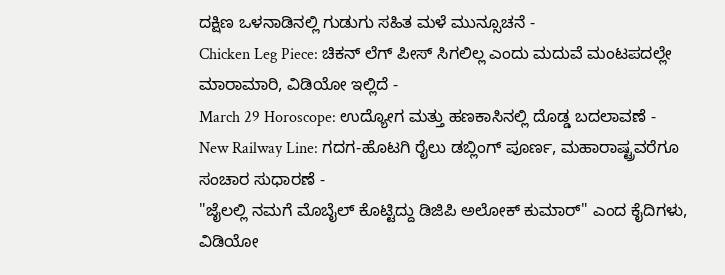ದಕ್ಷಿಣ ಒಳನಾಡಿನಲ್ಲಿ ಗುಡುಗು ಸಹಿತ ಮಳೆ ಮುನ್ಸೂಚನೆ -
Chicken Leg Piece: ಚಿಕನ್ ಲೆಗ್ ಪೀಸ್ ಸಿಗಲಿಲ್ಲ ಎಂದು ಮದುವೆ ಮಂಟಪದಲ್ಲೇ ಮಾರಾಮಾರಿ, ವಿಡಿಯೋ ಇಲ್ಲಿದೆ -
March 29 Horoscope: ಉದ್ಯೋಗ ಮತ್ತು ಹಣಕಾಸಿನಲ್ಲಿ ದೊಡ್ಡ ಬದಲಾವಣೆ -
New Railway Line: ಗದಗ-ಹೊಟಗಿ ರೈಲು ಡಬ್ಲಿಂಗ್ ಪೂರ್ಣ, ಮಹಾರಾಷ್ಟ್ರವರೆಗೂ ಸಂಚಾರ ಸುಧಾರಣೆ -
"ಜೈಲಲ್ಲಿ ನಮಗೆ ಮೊಬೈಲ್ ಕೊಟ್ಟಿದ್ದು ಡಿಜಿಪಿ ಅಲೋಕ್ ಕುಮಾರ್" ಎಂದ ಕೈದಿಗಳು, ವಿಡಿಯೋ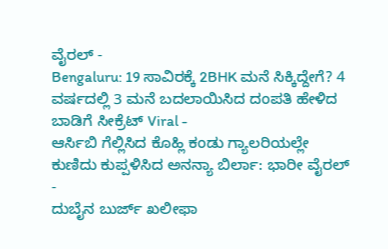ವೈರಲ್ -
Bengaluru: 19 ಸಾವಿರಕ್ಕೆ 2BHK ಮನೆ ಸಿಕ್ಕಿದ್ದೇಗೆ? 4 ವರ್ಷದಲ್ಲಿ 3 ಮನೆ ಬದಲಾಯಿಸಿದ ದಂಪತಿ ಹೇಳಿದ ಬಾಡಿಗೆ ಸೀಕ್ರೆಟ್ Viral -
ಆರ್ಸಿಬಿ ಗೆಲ್ಲಿಸಿದ ಕೊಹ್ಲಿ ಕಂಡು ಗ್ಯಾಲರಿಯಲ್ಲೇ ಕುಣಿದು ಕುಪ್ಪಳಿಸಿದ ಅನನ್ಯಾ ಬಿರ್ಲಾ: ಭಾರೀ ವೈರಲ್ -
ದುಬೈನ ಬುರ್ಜ್ ಖಲೀಫಾ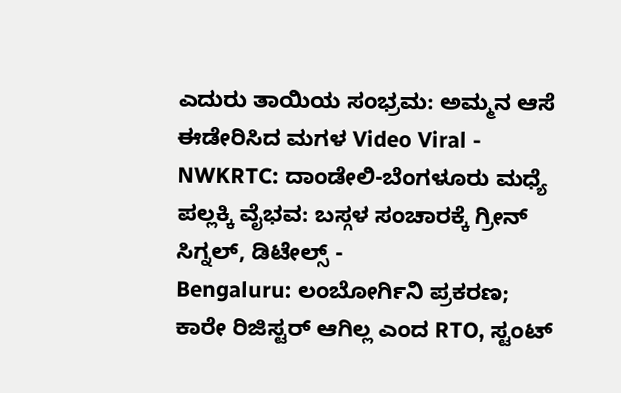ಎದುರು ತಾಯಿಯ ಸಂಭ್ರಮ: ಅಮ್ಮನ ಆಸೆ ಈಡೇರಿಸಿದ ಮಗಳ Video Viral -
NWKRTC: ದಾಂಡೇಲಿ-ಬೆಂಗಳೂರು ಮಧ್ಯೆ ಪಲ್ಲಕ್ಕಿ ವೈಭವ: ಬಸ್ಗಳ ಸಂಚಾರಕ್ಕೆ ಗ್ರೀನ್ ಸಿಗ್ನಲ್, ಡಿಟೇಲ್ಸ್ -
Bengaluru: ಲಂಬೋರ್ಗಿನಿ ಪ್ರಕರಣ; ಕಾರೇ ರಿಜಿಸ್ಟರ್ ಆಗಿಲ್ಲ ಎಂದ RTO, ಸ್ಟಂಟ್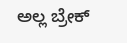ಅಲ್ಲ ಬ್ರೇಕ್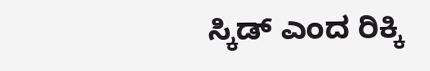ಸ್ಕಿಡ್ ಎಂದ ರಿಕ್ಕಿ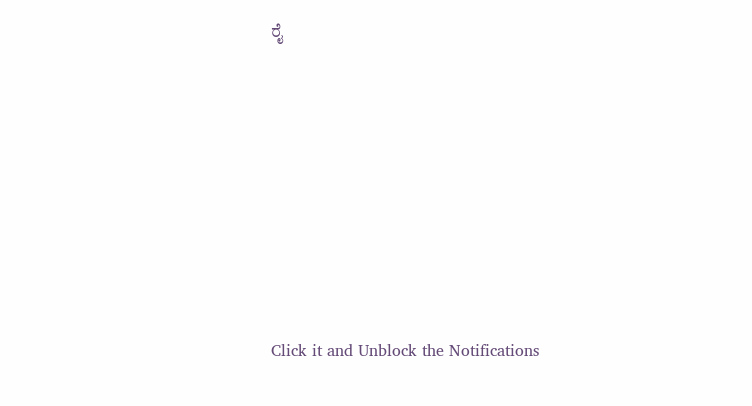ರೈ












Click it and Unblock the Notifications